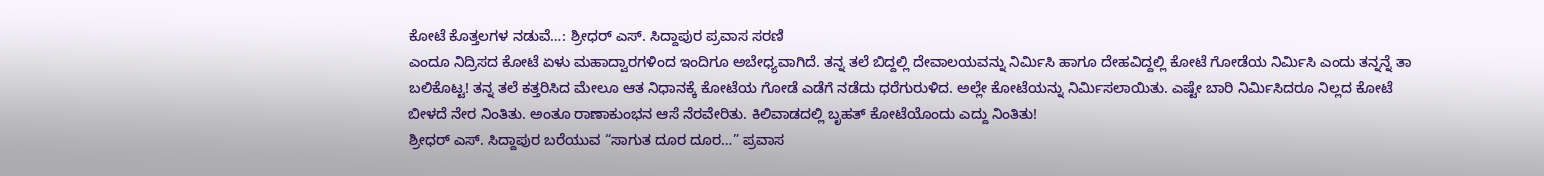ಕೋಟೆ ಕೊತ್ತಲಗಳ ನಡುವೆ…: ಶ್ರೀಧರ್ ಎಸ್. ಸಿದ್ದಾಪುರ ಪ್ರವಾಸ ಸರಣಿ
ಎಂದೂ ನಿದ್ರಿಸದ ಕೋಟೆ ಏಳು ಮಹಾದ್ವಾರಗಳಿಂದ ಇಂದಿಗೂ ಅಬೇಧ್ಯವಾಗಿದೆ. ತನ್ನ ತಲೆ ಬಿದ್ದಲ್ಲಿ ದೇವಾಲಯವನ್ನು ನಿರ್ಮಿಸಿ ಹಾಗೂ ದೇಹವಿದ್ದಲ್ಲಿ ಕೋಟೆ ಗೋಡೆಯ ನಿರ್ಮಿಸಿ ಎಂದು ತನ್ನನ್ನೆ ತಾ ಬಲಿಕೊಟ್ಟ! ತನ್ನ ತಲೆ ಕತ್ತರಿಸಿದ ಮೇಲೂ ಆತ ನಿಧಾನಕ್ಕೆ ಕೋಟೆಯ ಗೋಡೆ ಎಡೆಗೆ ನಡೆದು ಧರೆಗುರುಳಿದ. ಅಲ್ಲೇ ಕೋಟೆಯನ್ನು ನಿರ್ಮಿಸಲಾಯಿತು. ಎಷ್ಟೇ ಬಾರಿ ನಿರ್ಮಿಸಿದರೂ ನಿಲ್ಲದ ಕೋಟೆ ಬೀಳದೆ ನೇರ ನಿಂತಿತು. ಅಂತೂ ರಾಣಾಕುಂಭನ ಆಸೆ ನೆರವೇರಿತು. ಕಿಲಿವಾಡದಲ್ಲಿ ಬೃಹತ್ ಕೋಟೆಯೊಂದು ಎದ್ದು ನಿಂತಿತು!
ಶ್ರೀಧರ್ ಎಸ್. ಸಿದ್ದಾಪುರ ಬರೆಯುವ “ಸಾಗುತ ದೂರ ದೂರ…” ಪ್ರವಾಸ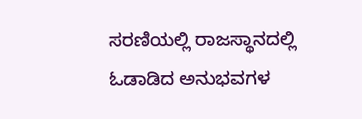ಸರಣಿಯಲ್ಲಿ ರಾಜಸ್ಥಾನದಲ್ಲಿ ಓಡಾಡಿದ ಅನುಭವಗಳ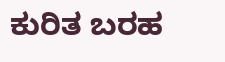ಕುರಿತ ಬರಹ